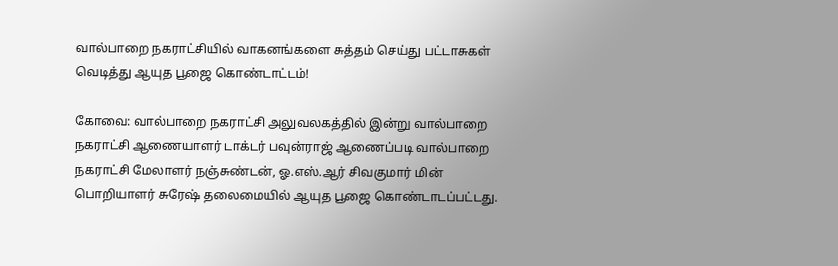வால்பாறை நகராட்சியில் வாகனங்களை சுத்தம் செய்து பட்டாசுகள் வெடித்து ஆயுத பூஜை கொண்டாட்டம்!

கோவை: வால்பாறை நகராட்சி அலுவலகத்தில் இன்று வால்பாறை நகராட்சி ஆணையாளர் டாக்டர் பவுன்ராஜ் ஆணைப்படி வால்பாறை நகராட்சி மேலாளர் நஞ்சுண்டன், ஓ.எஸ்.ஆர் சிவகுமார் மின் பொறியாளர் சுரேஷ் தலைமையில் ஆயுத பூஜை கொண்டாடப்பட்டது.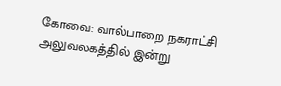கோவை: வால்பாறை நகராட்சி அலுவலகத்தில் இன்று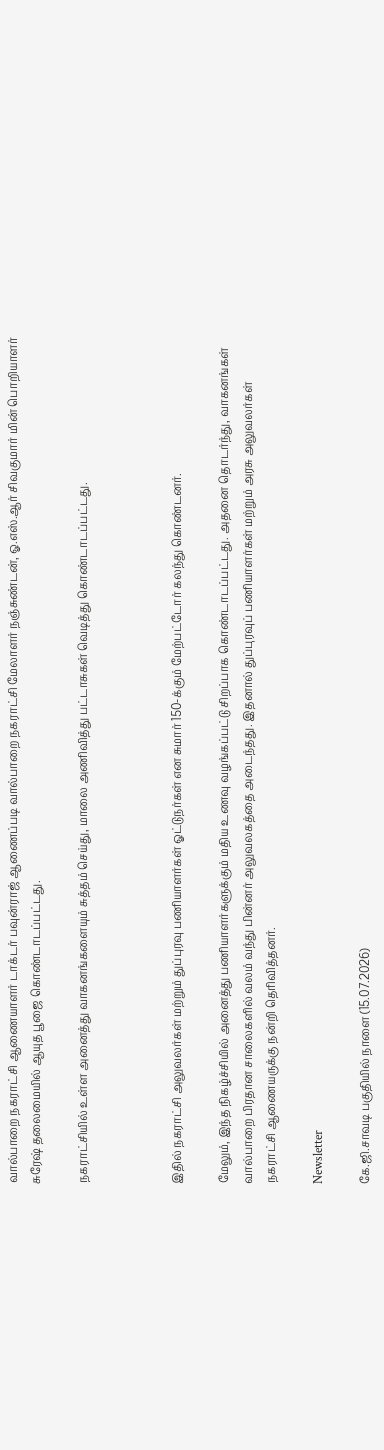வால்பாறை நகராட்சி ஆணையாளர் டாக்டர் பவுன்ராஜ் ஆணைப்படி வால்பாறை நகராட்சி மேலாளர் நஞ்சுண்டன், ஓ.எஸ்.ஆர் சிவகுமார் மின் பொறியாளர் சுரேஷ் தலைமையில் ஆயுத பூஜை கொண்டாடப்பட்டது.

நகராட்சியில் உள்ள அனைத்து வாகனங்களையும் சுத்தம் செய்து, மாலை அணிவித்து பட்டாசுகள் வெடித்து கொண்டாடப்பட்டது.



இதில் நகராட்சி அலுவலர்கள் மற்றும் துப்புரவு பணியாளர்கள் ஓட்டுநர்கள் என சுமார் 150-க்கும் மேற்பட்டோர் கலந்து கொண்டனர்.

மேலும், இந்த நிகழ்ச்சியில் அனைத்து பணியாளர்களுக்கும் மதிய உணவு வழங்கப்பட்டு சிறப்பாக கொண்டாடப்பட்டது. அதனை தொடர்ந்து, வாகனங்கள் வால்பாறை பிரதான சாலைகளில் வலம் வந்து பின்னர் அலுவலகத்தை அடைந்தது. இதனால் துப்புரவுப் பணியாளர்கள் மற்றும் அரசு அலுவலர்கள் நகராட்சி ஆணையருக்கு நன்றி தெரிவித்தனர்.

Newsletter

கே.ஜி.சாவடி பகுதியில் நாளை (15.07.2026)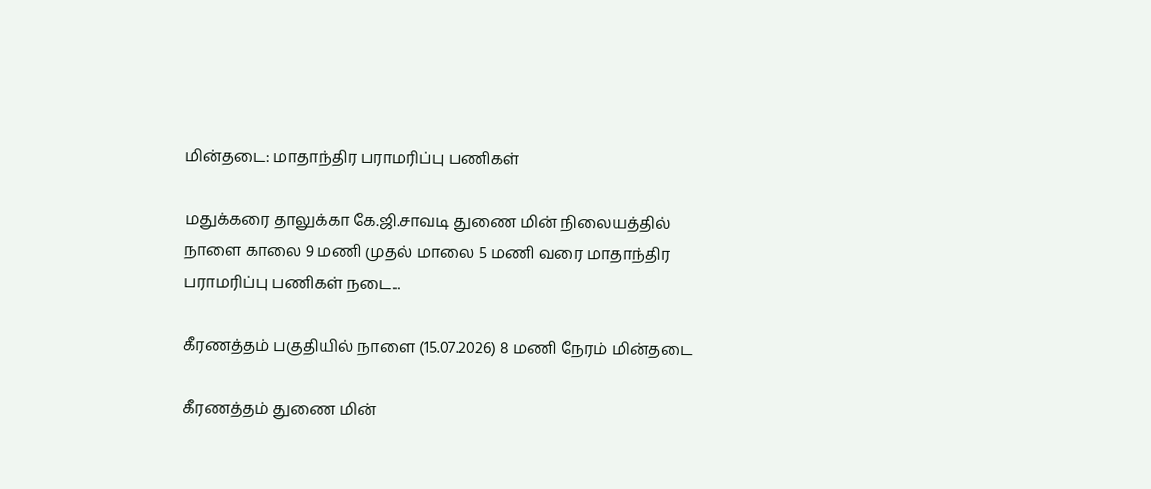மின்தடை: மாதாந்திர பராமரிப்பு பணிகள்

மதுக்கரை தாலுக்கா கே.ஜி.சாவடி துணை மின் நிலையத்தில் நாளை காலை 9 மணி முதல் மாலை 5 மணி வரை மாதாந்திர பராமரிப்பு பணிகள் நடை...

கீரணத்தம் பகுதியில் நாளை (15.07.2026) 8 மணி நேரம் மின்தடை

கீரணத்தம் துணை மின்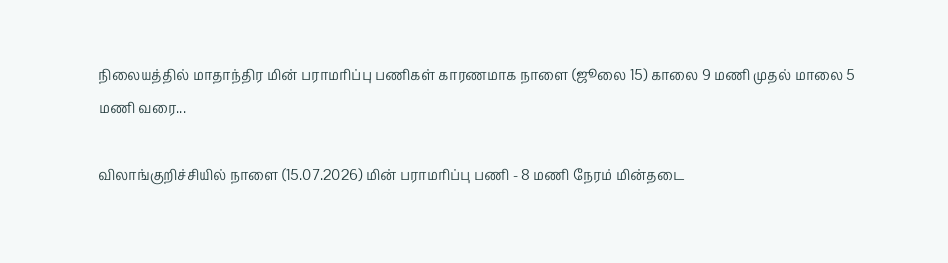நிலையத்தில் மாதாந்திர மின் பராமரிப்பு பணிகள் காரணமாக நாளை (ஜூலை 15) காலை 9 மணி முதல் மாலை 5 மணி வரை...

விலாங்குறிச்சியில் நாளை (15.07.2026) மின் பராமரிப்பு பணி - 8 மணி நேரம் மின்தடை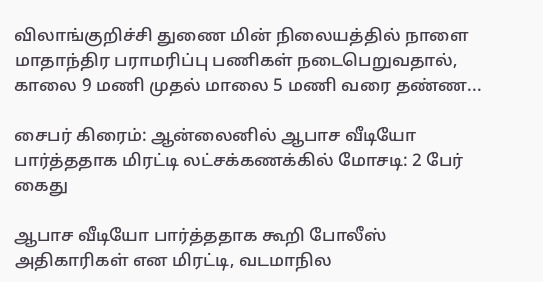விலாங்குறிச்சி துணை மின் நிலையத்தில் நாளை மாதாந்திர பராமரிப்பு பணிகள் நடைபெறுவதால், காலை 9 மணி முதல் மாலை 5 மணி வரை தண்ண...

சைபர் கிரைம்: ஆன்லைனில் ஆபாச வீடியோ பார்த்ததாக மிரட்டி லட்சக்கணக்கில் மோசடி: 2 பேர் கைது

ஆபாச வீடியோ பார்த்ததாக கூறி போலீஸ் அதிகாரிகள் என மிரட்டி, வடமாநில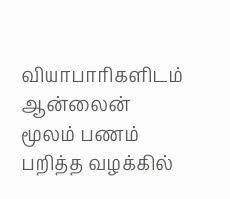வியாபாரிகளிடம் ஆன்லைன் மூலம் பணம் பறித்த வழக்கில்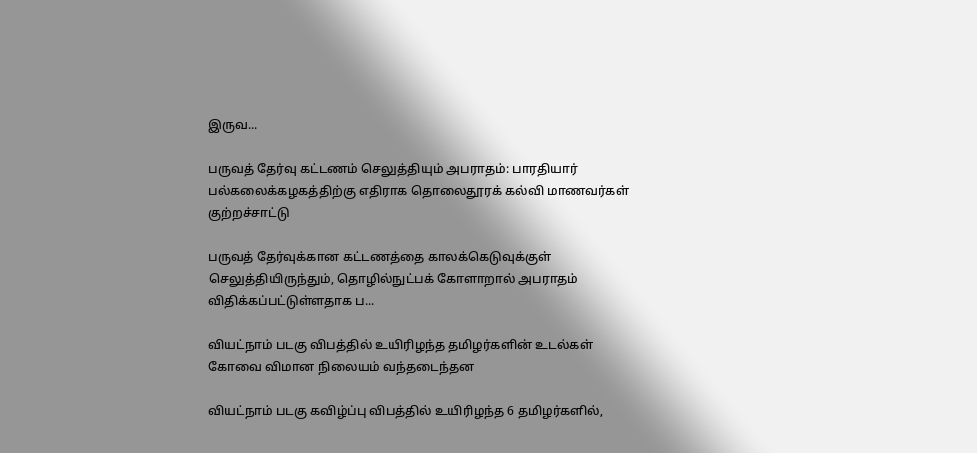இருவ...

பருவத் தேர்வு கட்டணம் செலுத்தியும் அபராதம்: பாரதியார் பல்கலைக்கழகத்திற்கு எதிராக தொலைதூரக் கல்வி மாணவர்கள் குற்றச்சாட்டு

பருவத் தேர்வுக்கான கட்டணத்தை காலக்கெடுவுக்குள் செலுத்தியிருந்தும், தொழில்நுட்பக் கோளாறால் அபராதம் விதிக்கப்பட்டுள்ளதாக ப...

வியட்நாம் படகு விபத்தில் உயிரிழந்த தமிழர்களின் உடல்கள் கோவை விமான நிலையம் வந்தடைந்தன

வியட்நாம் படகு கவிழ்ப்பு விபத்தில் உயிரிழந்த 6 தமிழர்களில்,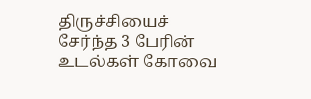திருச்சியைச் சேர்ந்த 3 பேரின் உடல்கள் கோவை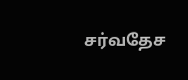சர்வதேச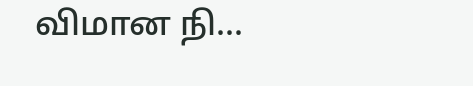விமான நி...